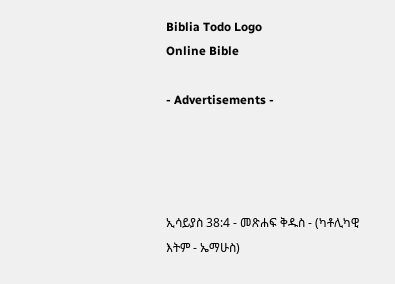Biblia Todo Logo
Online Bible

- Advertisements -




ኢሳይያስ 38:4 - መጽሐፍ ቅዱስ - (ካቶሊካዊ እትም - ኤማሁስ)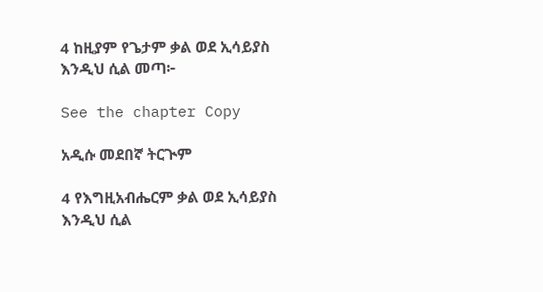4 ከዚያም የጌታም ቃል ወደ ኢሳይያስ እንዲህ ሲል መጣ፦

See the chapter Copy

አዲሱ መደበኛ ትርጒም

4 የእግዚአብሔርም ቃል ወደ ኢሳይያስ እንዲህ ሲል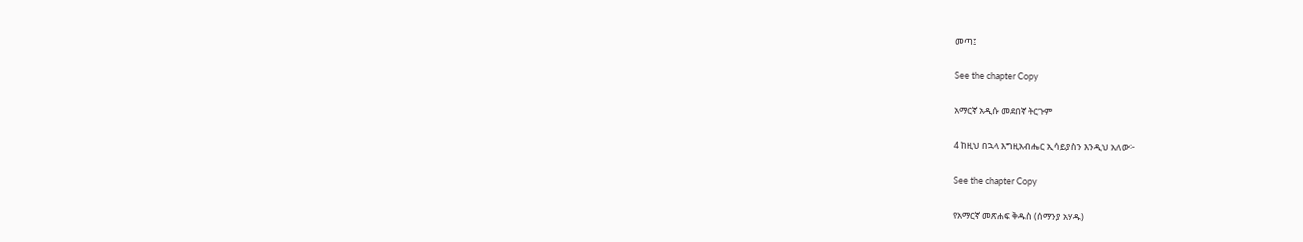መጣ፤

See the chapter Copy

አማርኛ አዲሱ መደበኛ ትርጉም

4 ከዚህ በኋላ እግዚአብሔር ኢሳይያስን እንዲህ አለው፦

See the chapter Copy

የአማርኛ መጽሐፍ ቅዱስ (ሰማንያ አሃዱ)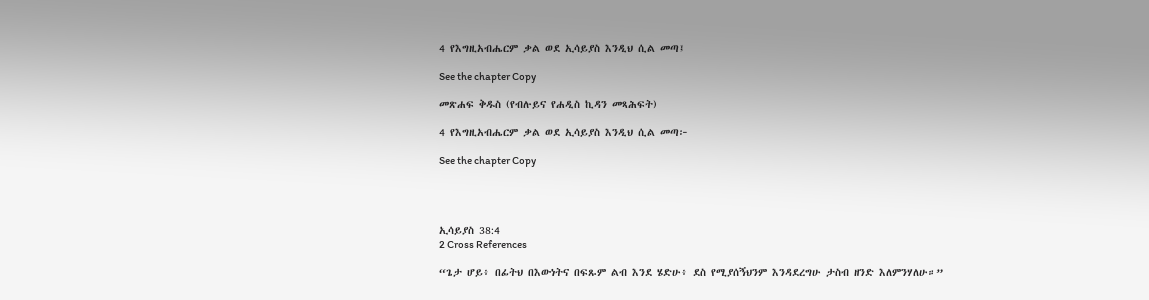4 የእግዚአብሔርም ቃል ወደ ኢሳይያስ እንዲህ ሲል መጣ፤

See the chapter Copy

መጽሐፍ ቅዱስ (የብሉይና የሐዲስ ኪዳን መጻሕፍት)

4 የእግዚአብሔርም ቃል ወደ ኢሳይያስ እንዲህ ሲል መጣ፦

See the chapter Copy




ኢሳይያስ 38:4
2 Cross References

“ጌታ ሆይ፥ በፊትህ በእውነትና በፍጹም ልብ እንደ ሄድሁ፥ ደስ የሚያሰኝህንም እንዳደረግሁ ታስብ ዘንድ እለምንሃለሁ።”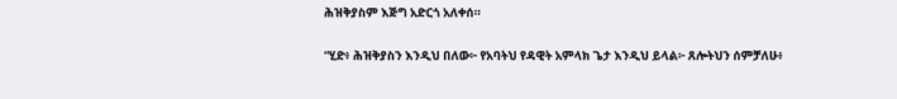ሕዝቅያስም እጅግ አድርጎ አለቀሰ።


“ሂድ፥ ሕዝቅያስን እንዲህ በለው፦ የአባትህ የዳዊት አምላክ ጌታ እንዲህ ይላል፦ ጸሎትህን ሰምቻለሁ፥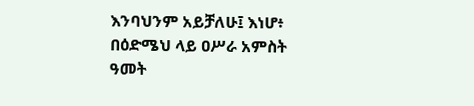እንባህንም አይቻለሁ፤ እነሆ፥ በዕድሜህ ላይ ዐሥራ አምስት ዓመት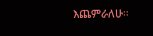እጨምራለሁ።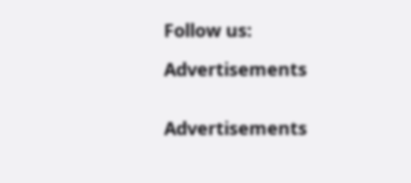Follow us:

Advertisements


Advertisements